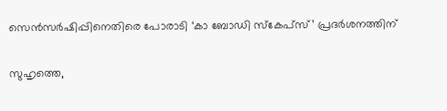സെന്‍സര്‍ഷിപ്പിനെതിരെ പോരാടി ‘കാ ബോഡി സ്‌കേപ്‌സ്’ പ്രദര്‍ശനത്തിന്

സുഹൃത്തെ,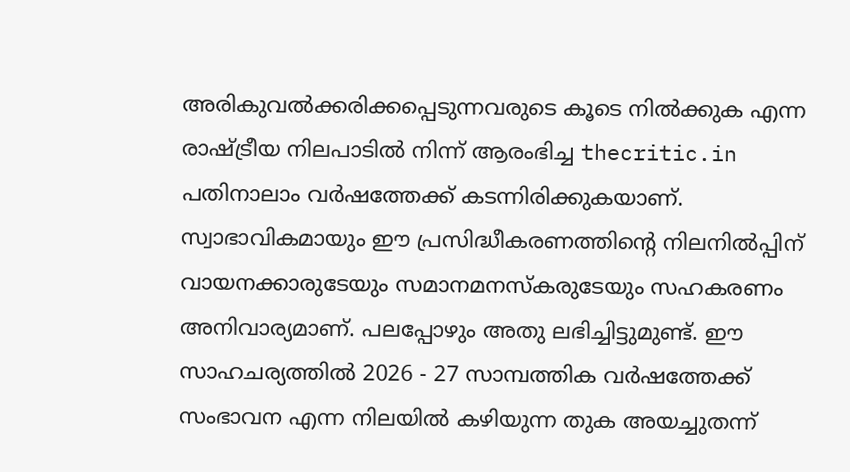അരികുവല്‍ക്കരിക്കപ്പെടുന്നവരുടെ കൂടെ നില്‍ക്കുക എന്ന രാഷ്ട്രീയ നിലപാടില്‍ നിന്ന് ആരംഭിച്ച thecritic.in പതിനാലാം വര്‍ഷത്തേക്ക് കടന്നിരിക്കുകയാണ്. സ്വാഭാവികമായും ഈ പ്രസിദ്ധീകരണത്തിന്റെ നിലനില്‍പ്പിന് വായനക്കാരുടേയും സമാനമനസ്‌കരുടേയും സഹകരണം അനിവാര്യമാണ്. പലപ്പോഴും അതു ലഭിച്ചിട്ടുമുണ്ട്. ഈ സാഹചര്യത്തില്‍ 2026 - 27 സാമ്പത്തിക വര്‍ഷത്തേക്ക് സംഭാവന എന്ന നിലയില്‍ കഴിയുന്ന തുക അയച്ചുതന്ന്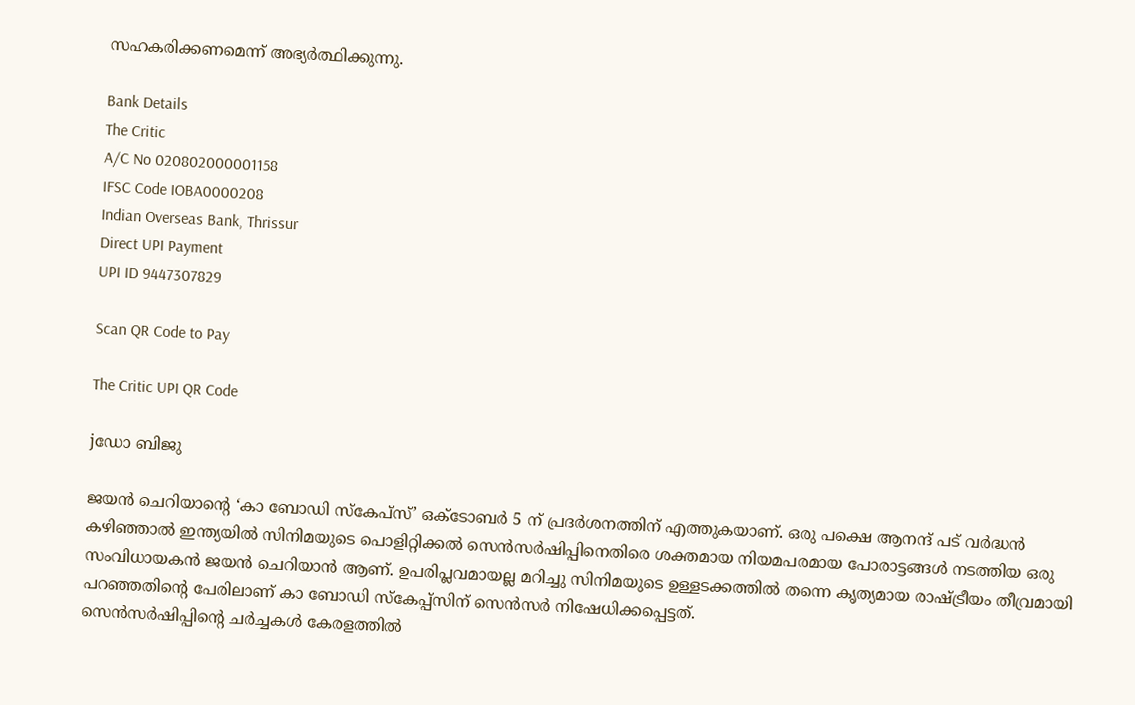സഹകരിക്കണമെന്ന് അഭ്യര്‍ത്ഥിക്കുന്നു.

Bank Details
The Critic
A/C No 020802000001158
IFSC Code IOBA0000208
Indian Overseas Bank, Thrissur
Direct UPI Payment
UPI ID 9447307829

Scan QR Code to Pay

The Critic UPI QR Code

jഡോ ബിജു

ജയന്‍ ചെറിയാന്റെ ‘കാ ബോഡി സ്‌കേപ്‌സ്’ ഒക്ടോബര്‍ 5 ന് പ്രദര്‍ശനത്തിന് എത്തുകയാണ്. ഒരു പക്ഷെ ആനന്ദ് പട് വര്‍ദ്ധന്‍ കഴിഞ്ഞാല്‍ ഇന്ത്യയില്‍ സിനിമയുടെ പൊളിറ്റിക്കല്‍ സെന്‍സര്‍ഷിപ്പിനെതിരെ ശക്തമായ നിയമപരമായ പോരാട്ടങ്ങള്‍ നടത്തിയ ഒരു സംവിധായകന്‍ ജയന്‍ ചെറിയാന്‍ ആണ്. ഉപരിപ്ലവമായല്ല മറിച്ചു സിനിമയുടെ ഉള്ളടക്കത്തില്‍ തന്നെ കൃത്യമായ രാഷ്ട്രീയം തീവ്രമായി പറഞ്ഞതിന്റെ പേരിലാണ് കാ ബോഡി സ്‌കേപ്പ്‌സിന് സെന്‍സര്‍ നിഷേധിക്കപ്പെട്ടത്.
സെന്‍സര്‍ഷിപ്പിന്റെ ചര്‍ച്ചകള്‍ കേരളത്തില്‍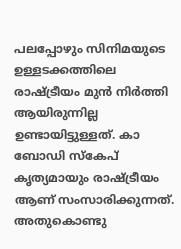പലപ്പോഴും സിനിമയുടെ ഉള്ളടക്കത്തിലെ രാഷ്ട്രീയം മുന്‍ നിര്‍ത്തി ആയിരുന്നില്ല ഉണ്ടായിട്ടുള്ളത്. കാ ബോഡി സ്‌കേപ് കൃത്യമായും രാഷ്ട്രീയം ആണ് സംസാരിക്കുന്നത്. അതുകൊണ്ടു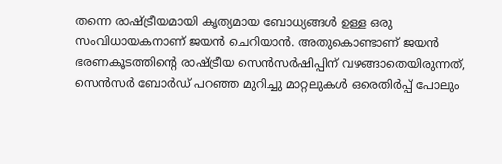തന്നെ രാഷ്ട്രീയമായി കൃത്യമായ ബോധ്യങ്ങള്‍ ഉള്ള ഒരു സംവിധായകനാണ് ജയന്‍ ചെറിയാന്‍. അതുകൊണ്ടാണ് ജയന്‍ ഭരണകൂടത്തിന്റെ രാഷ്ട്രീയ സെന്‍സര്‍ഷിപ്പിന് വഴങ്ങാതെയിരുന്നത്, സെന്‍സര്‍ ബോര്‍ഡ് പറഞ്ഞ മുറിച്ചു മാറ്റലുകള്‍ ഒരെതിര്‍പ്പ് പോലും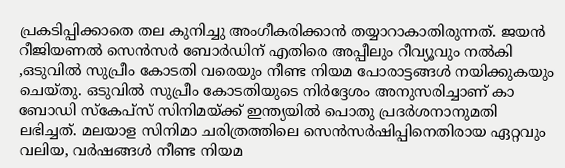പ്രകടിപ്പിക്കാതെ തല കുനിച്ചു അംഗീകരിക്കാന്‍ തയ്യാറാകാതിരുന്നത്. ജയന്‍ റീജിയണല്‍ സെന്‍സര്‍ ബോര്‍ഡിന് എതിരെ അപ്പീലും റീവ്യൂവും നല്‍കി ,ഒടുവില്‍ സുപ്രീം കോടതി വരെയും നീണ്ട നിയമ പോരാട്ടങ്ങള്‍ നയിക്കുകയും ചെയ്തു. ഒടുവില്‍ സുപ്രീം കോടതിയുടെ നിര്‍ദ്ദേശം അനുസരിച്ചാണ് കാ ബോഡി സ്‌കേപ്സ് സിനിമയ്ക്ക് ഇന്ത്യയില്‍ പൊതു പ്രദര്‍ശനാനുമതി ലഭിച്ചത്. മലയാള സിനിമാ ചരിത്രത്തിലെ സെന്‍സര്‍ഷിപ്പിനെതിരായ ഏറ്റവും വലിയ, വര്‍ഷങ്ങള്‍ നീണ്ട നിയമ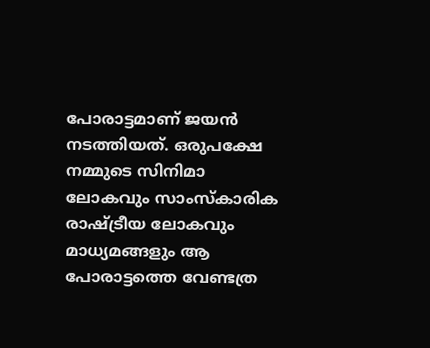പോരാട്ടമാണ് ജയന്‍ നടത്തിയത്. ഒരുപക്ഷേ നമ്മുടെ സിനിമാ ലോകവും സാംസ്‌കാരിക രാഷ്ട്രീയ ലോകവും മാധ്യമങ്ങളും ആ പോരാട്ടത്തെ വേണ്ടത്ര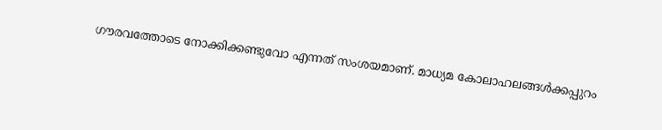ഗൗരവത്തോടെ നോക്കിക്കണ്ടുവോ എന്നത് സംശയമാണ്. മാധ്യമ കോലാഹലങ്ങള്‍ക്കപ്പുറം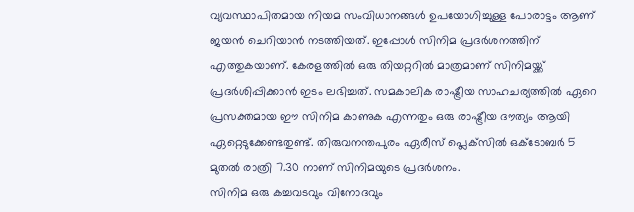വ്യവസ്ഥാപിതമായ നിയമ സംവിധാനങ്ങള്‍ ഉപയോഗിച്ചുള്ള പോരാട്ടം ആണ് ജയന്‍ ചെറിയാന്‍ നടത്തിയത്. ഇപ്പോള്‍ സിനിമ പ്രദര്‍ശനത്തിന് എത്തുകയാണ്. കേരളത്തില്‍ ഒരു തിയറ്ററില്‍ മാത്രമാണ് സിനിമയ്ക്ക് പ്രദര്‍ശിപ്പിക്കാന്‍ ഇടം ലഭിച്ചത്. സമകാലിക രാഷ്ട്രീയ സാഹചര്യത്തില്‍ ഏറെ പ്രസക്തമായ ഈ സിനിമ കാണുക എന്നതും ഒരു രാഷ്ട്രീയ ദൗത്യം ആയി ഏറ്റെടുക്കേണ്ടതുണ്ട്. തിരുവനന്തപുരം ഏരീസ് പ്ലെക്‌സില്‍ ഒക്ടോബര്‍ 5 മുതല്‍ രാത്രി 7.30 നാണ് സിനിമയുടെ പ്രദര്‍ശനം.
സിനിമ ഒരു കച്ചവടവും വിനോദവും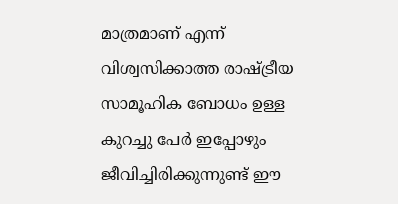മാത്രമാണ് എന്ന് വിശ്വസിക്കാത്ത രാഷ്ട്രീയ സാമൂഹിക ബോധം ഉള്ള കുറച്ചു പേര്‍ ഇപ്പോഴും ജീവിച്ചിരിക്കുന്നുണ്ട് ഈ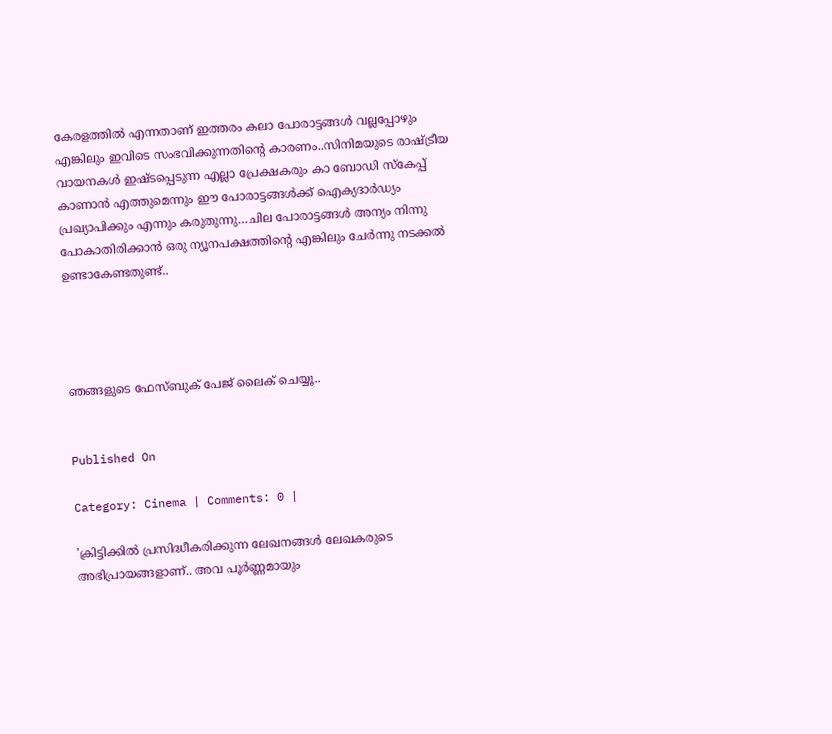കേരളത്തില്‍ എന്നതാണ് ഇത്തരം കലാ പോരാട്ടങ്ങള്‍ വല്ലപ്പോഴും എങ്കിലും ഇവിടെ സംഭവിക്കുന്നതിന്റെ കാരണം..സിനിമയുടെ രാഷ്ട്രീയ വായനകള്‍ ഇഷ്ടപ്പെടുന്ന എല്ലാ പ്രേക്ഷകരും കാ ബോഡി സ്‌കേപ്പ് കാണാന്‍ എത്തുമെന്നും ഈ പോരാട്ടങ്ങള്‍ക്ക് ഐക്യദാര്‍ഡ്യം പ്രഖ്യാപിക്കും എന്നും കരുതുന്നു…ചില പോരാട്ടങ്ങള്‍ അന്യം നിന്നു പോകാതിരിക്കാന്‍ ഒരു ന്യൂനപക്ഷത്തിന്റെ എങ്കിലും ചേര്‍ന്നു നടക്കല്‍ ഉണ്ടാകേണ്ടതുണ്ട്..




ഞങ്ങളുടെ ഫേസ്ബുക് പേജ് ലൈക് ചെയ്യൂ..


Published On

Category: Cinema | Comments: 0 |

'ക്രിട്ടിക്കില്‍ പ്രസിദ്ധീകരിക്കുന്ന ലേഖനങ്ങള്‍ ലേഖകരുടെ അഭിപ്രായങ്ങളാണ്.. അവ പൂര്‍ണ്ണമായും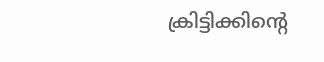ക്രിട്ടിക്കിന്റെ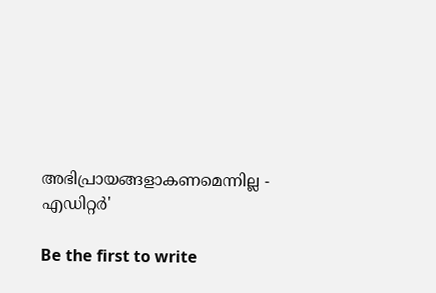അഭിപ്രായങ്ങളാകണമെന്നില്ല - എഡിറ്റര്‍'

Be the first to write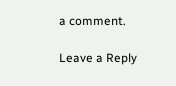a comment.

Leave a Reply